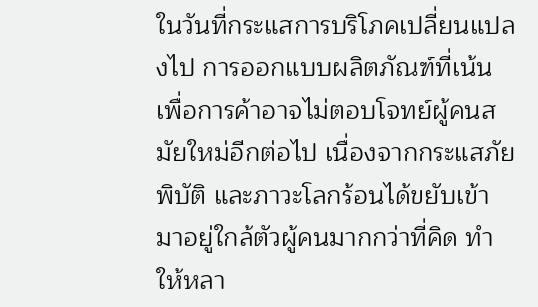ในวันที่กระแสการบริโภคเปลี่ยนแปลงไป การออกแบบผลิตภัณฑ์ที่เน้นเพื่อการค้าอาจไม่ตอบโจทย์ผู้คนสมัยใหม่อีกต่อไป เนื่องจากกระแสภัยพิบัติ และภาวะโลกร้อนได้ขยับเข้ามาอยู่ใกล้ตัวผู้คนมากกว่าที่คิด ทำให้หลา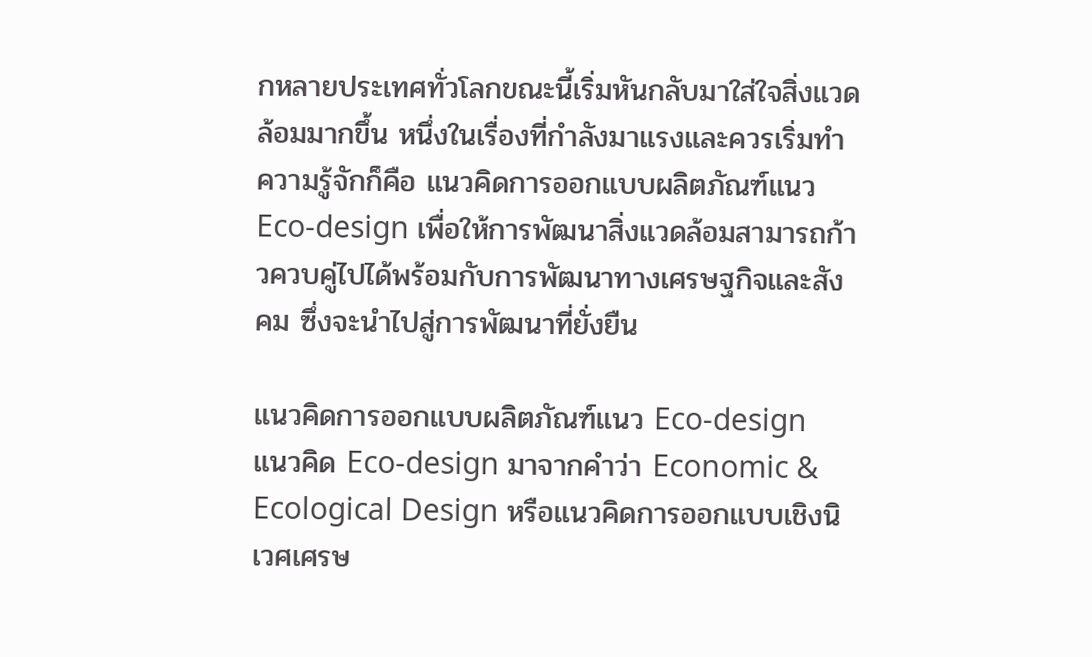กหลายประเทศทั่วโลกขณะนี้เริ่มหันกลับมาใส่ใจสิ่งแวดล้อมมากขึ้น หนึ่งในเรื่องที่กำลังมาแรงและควรเริ่มทำความรู้จักก็คือ แนวคิดการออกแบบผลิตภัณฑ์แนว Eco-design เพื่อให้การพัฒนาสิ่งแวดล้อมสามารถก้าวควบคู่ไปได้พร้อมกับการพัฒนาทางเศรษฐกิจและสังคม ซึ่งจะนำไปสู่การพัฒนาที่ยั่งยืน

แนวคิดการออกแบบผลิตภัณฑ์แนว Eco-design
แนวคิด Eco-design มาจากคำว่า Economic & Ecological Design หรือแนวคิดการออกแบบเชิงนิเวศเศรษ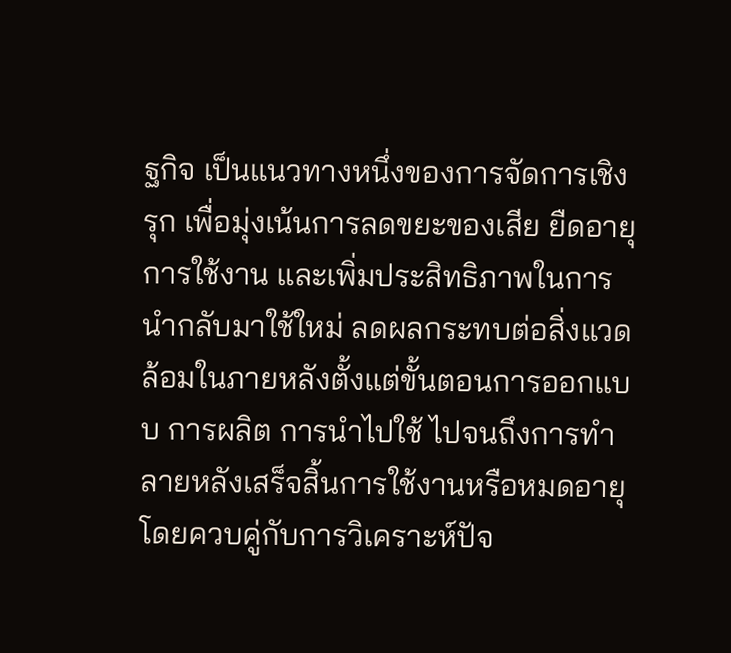ฐกิจ เป็นแนวทางหนึ่งของการจัดการเชิงรุก เพื่อมุ่งเน้นการลดขยะของเสีย ยืดอายุการใช้งาน และเพิ่มประสิทธิภาพในการนำกลับมาใช้ใหม่ ลดผลกระทบต่อสิ่งแวดล้อมในภายหลังตั้งแต่ขั้นตอนการออกแบบ การผลิต การนำไปใช้ ไปจนถึงการทำลายหลังเสร็จสิ้นการใช้งานหรือหมดอายุ โดยควบคู่กับการวิเคราะห์ปัจ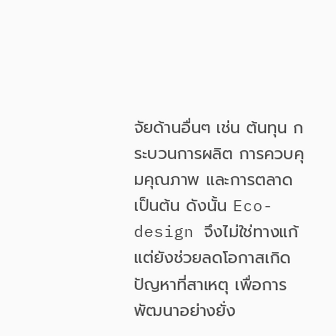จัยด้านอื่นๆ เช่น ต้นทุน กระบวนการผลิต การควบคุมคุณภาพ และการตลาด เป็นต้น ดังนั้น Eco-design จึงไม่ใช่ทางแก้ แต่ยังช่วยลดโอกาสเกิดปัญหาที่สาเหตุ เพื่อการพัฒนาอย่างยั่ง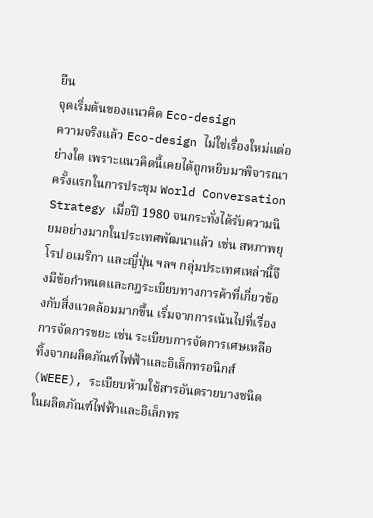ยืน
จุดเริ่มต้นของแนวคิด Eco-design
ความจริงแล้ว Eco-design ไม่ใช่เรื่องใหม่แต่อย่างใด เพราะแนวคิดนี้เคยได้ถูกหยิบมาพิจารณาครั้งแรกในการประชุม World Conversation Strategy เมื่อปี 1980 จนกระทั่งได้รับความนิยมอย่างมากในประเทศพัฒนาแล้ว เช่น สหภาพยุโรป อเมริกา และญี่ปุ่น ฯลฯ กลุ่มประเทศเหล่านี้จึงมีข้อกำหนดและกฎระเบียบทางการค้าที่เกี่ยวข้องกับสิ่งแวดล้อมมากขึ้น เริ่มจากการเน้นไปที่เรื่องการจัดการขยะ เช่น ระเบียบการจัดการเศษเหลือทิ้งจากผลิตภัณฑ์ไฟฟ้าและอิเล็กทรอนิกส์ (WEEE), ระเบียบห้ามใช้สารอันตรายบางชนิดในผลิตภัณฑ์ไฟฟ้าและอิเล็กทร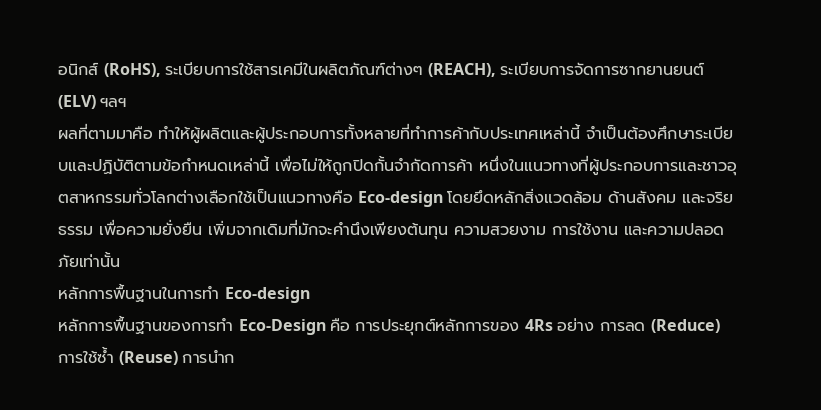อนิกส์ (RoHS), ระเบียบการใช้สารเคมีในผลิตภัณฑ์ต่างๆ (REACH), ระเบียบการจัดการซากยานยนต์ (ELV) ฯลฯ
ผลที่ตามมาคือ ทำให้ผู้ผลิตและผู้ประกอบการทั้งหลายที่ทำการค้ากับประเทศเหล่านี้ จำเป็นต้องศึกษาระเบียบและปฏิบัติตามข้อกำหนดเหล่านี้ เพื่อไม่ให้ถูกปิดกั้นจำกัดการค้า หนึ่งในแนวทางที่ผู้ประกอบการและชาวอุตสาหกรรมทั่วโลกต่างเลือกใช้เป็นแนวทางคือ Eco-design โดยยึดหลักสิ่งแวดล้อม ด้านสังคม และจริยธรรม เพื่อความยั่งยืน เพิ่มจากเดิมที่มักจะคำนึงเพียงต้นทุน ความสวยงาม การใช้งาน และความปลอดภัยเท่านั้น
หลักการพื้นฐานในการทำ Eco-design
หลักการพื้นฐานของการทำ Eco-Design คือ การประยุกต์หลักการของ 4Rs อย่าง การลด (Reduce) การใช้ซ้ำ (Reuse) การนำก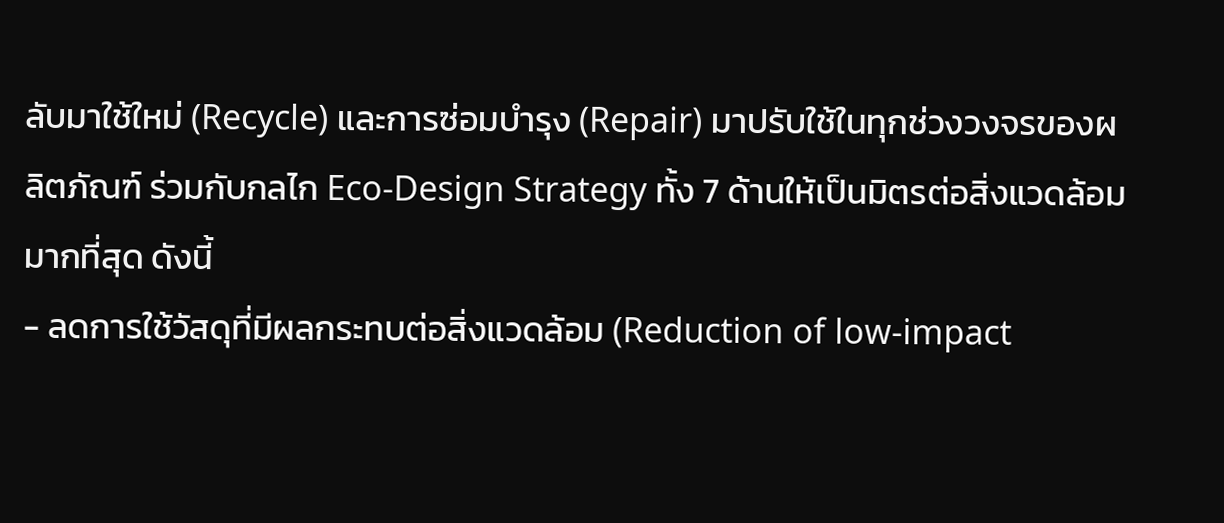ลับมาใช้ใหม่ (Recycle) และการซ่อมบำรุง (Repair) มาปรับใช้ในทุกช่วงวงจรของผลิตภัณฑ์ ร่วมกับกลไก Eco-Design Strategy ทั้ง 7 ด้านให้เป็นมิตรต่อสิ่งแวดล้อมมากที่สุด ดังนี้
- ลดการใช้วัสดุที่มีผลกระทบต่อสิ่งแวดล้อม (Reduction of low-impact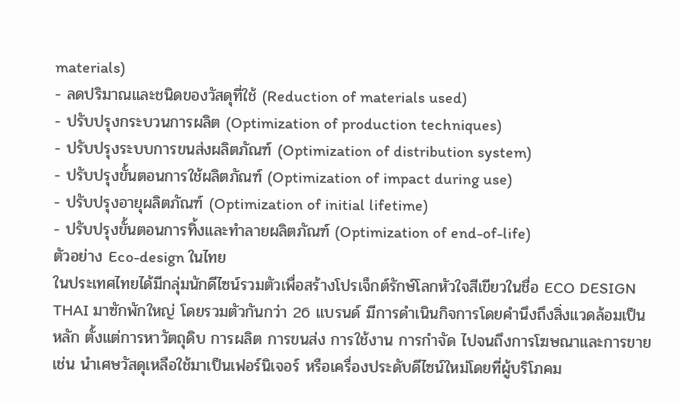materials)
- ลดปริมาณและชนิดของวัสดุที่ใช้ (Reduction of materials used)
- ปรับปรุงกระบวนการผลิต (Optimization of production techniques)
- ปรับปรุงระบบการขนส่งผลิตภัณฑ์ (Optimization of distribution system)
- ปรับปรุงขั้นตอนการใช้ผลิตภัณฑ์ (Optimization of impact during use)
- ปรับปรุงอายุผลิตภัณฑ์ (Optimization of initial lifetime)
- ปรับปรุงขั้นตอนการทิ้งและทำลายผลิตภัณฑ์ (Optimization of end-of-life)
ตัวอย่าง Eco-design ในไทย
ในประเทศไทยได้มีกลุ่มนักดีไซน์รวมตัวเพื่อสร้างโปรเจ็กต์รักษ์โลกหัวใจสีเขียวในชื่อ ECO DESIGN THAI มาซักพักใหญ่ โดยรวมตัวกันกว่า 26 แบรนด์ มีการดำเนินกิจการโดยคำนึงถึงสิ่งแวดล้อมเป็นหลัก ตั้งแต่การหาวัตถุดิบ การผลิต การขนส่ง การใช้งาน การกำจัด ไปจนถึงการโฆษณาและการขาย เช่น นำเศษวัสดุเหลือใช้มาเป็นเฟอร์นิเจอร์ หรือเครื่องประดับดีไซน์ใหม่โดยที่ผู้บริโภคม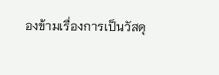องข้ามเรื่องการเป็นวัสดุ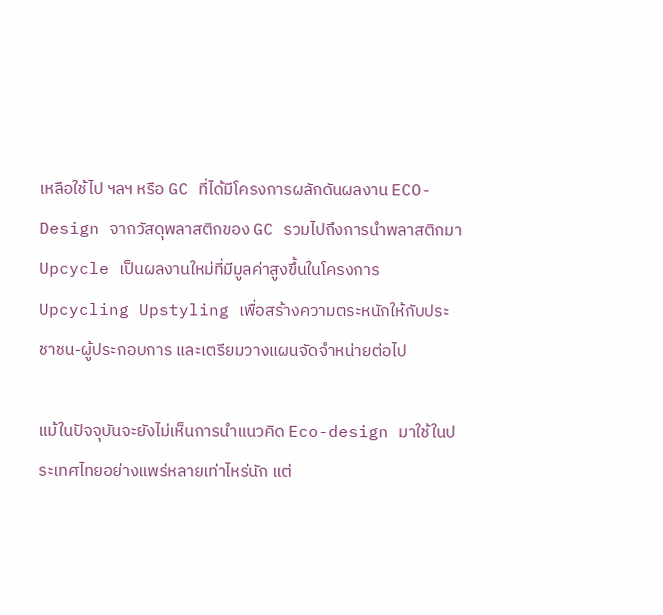เหลือใช้ไป ฯลฯ หรือ GC ที่ได้มีโครงการผลักดันผลงาน ECO-Design จากวัสดุพลาสติกของ GC รวมไปถึงการนำพลาสติกมา Upcycle เป็นผลงานใหม่ที่มีมูลค่าสูงขึ้นในโครงการ Upcycling Upstyling เพื่อสร้างความตระหนักให้กับประชาชน-ผู้ประกอบการ และเตรียมวางแผนจัดจำหน่ายต่อไป

แม้ในปัจจุบันจะยังไม่เห็นการนำแนวคิด Eco-design มาใช้ในประเทศไทยอย่างแพร่หลายเท่าไหร่นัก แต่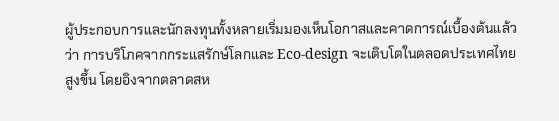ผู้ประกอบการและนักลงทุนทั้งหลายเริ่มมองเห็นโอกาสและคาดการณ์เบื้องต้นแล้วว่า การบริโภคจากกระแสรักษ์โลกและ Eco-design จะเติบโตในตลอดประเทศไทยสูงขึ้น โดยอิงจากตลาดสห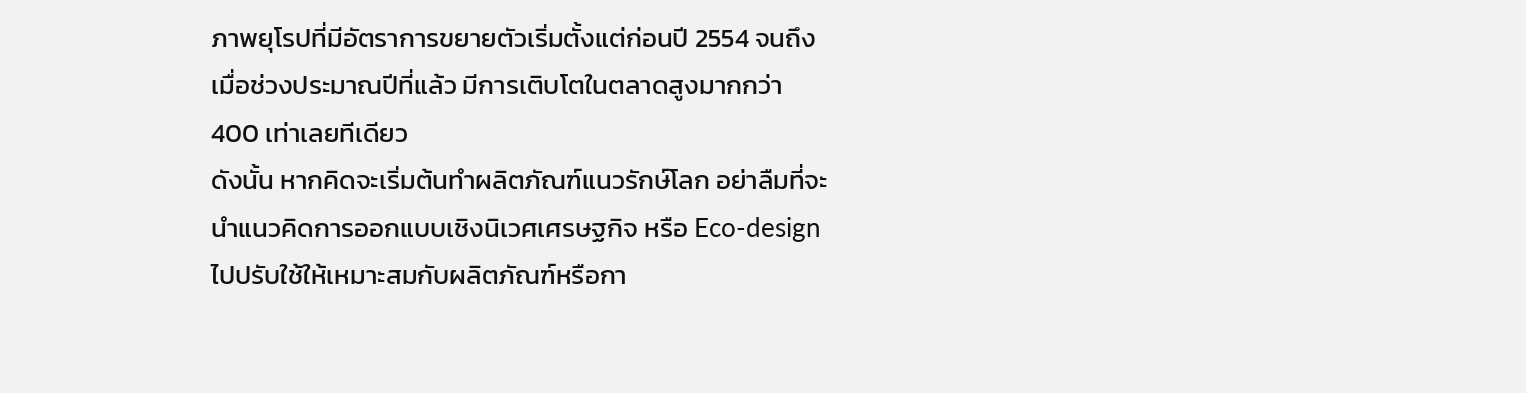ภาพยุโรปที่มีอัตราการขยายตัวเริ่มตั้งแต่ก่อนปี 2554 จนถึงเมื่อช่วงประมาณปีที่แล้ว มีการเติบโตในตลาดสูงมากกว่า 400 เท่าเลยทีเดียว
ดังนั้น หากคิดจะเริ่มต้นทำผลิตภัณฑ์แนวรักษ์โลก อย่าลืมที่จะนำแนวคิดการออกแบบเชิงนิเวศเศรษฐกิจ หรือ Eco-design ไปปรับใช้ให้เหมาะสมกับผลิตภัณฑ์หรือกา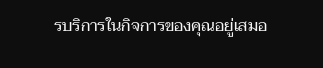รบริการในกิจการของคุณอยู่เสมอ